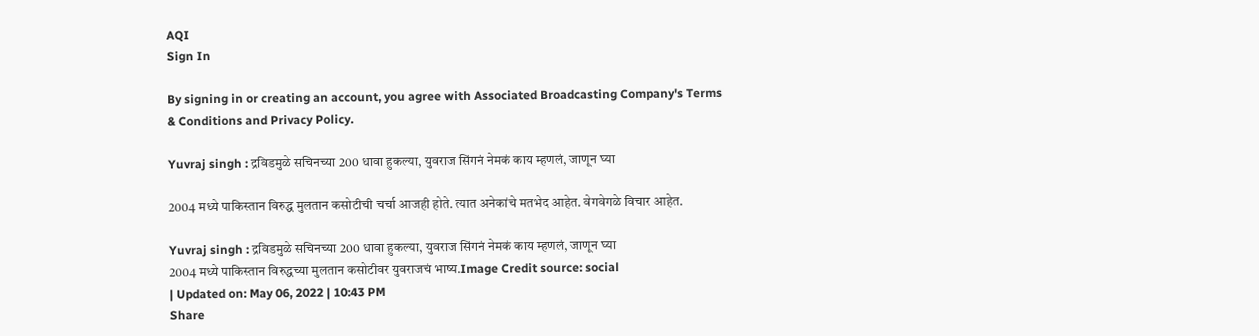AQI
Sign In

By signing in or creating an account, you agree with Associated Broadcasting Company's Terms & Conditions and Privacy Policy.

Yuvraj singh : द्रविडमुळे सचिनच्या 200 धावा हुकल्या, युवराज सिंगनं नेमकं काय म्हणलं, जाणून घ्या

2004 मध्ये पाकिस्तान विरुद्ध मुलतान कसोटीची चर्चा आजही होते. त्यात अनेकांचे मतभेद आहेत. वेगवेगळे विचार आहेत.

Yuvraj singh : द्रविडमुळे सचिनच्या 200 धावा हुकल्या, युवराज सिंगनं नेमकं काय म्हणलं, जाणून घ्या
2004 मध्ये पाकिस्तान विरुद्धच्या मुलतान कसोटीवर युवराजचं भाष्य.Image Credit source: social
| Updated on: May 06, 2022 | 10:43 PM
Share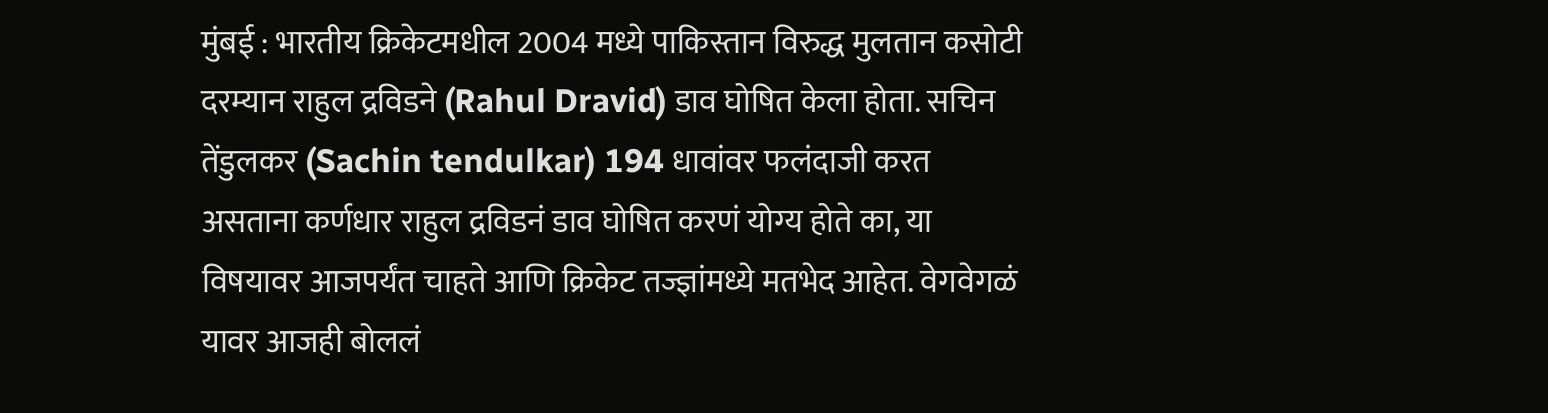मुंबई : भारतीय क्रिकेटमधील 2004 मध्ये पाकिस्तान विरुद्ध मुलतान कसोटी दरम्यान राहुल द्रविडने (Rahul Dravid) डाव घोषित केला होता. सचिन तेंडुलकर (Sachin tendulkar) 194 धावांवर फलंदाजी करत असताना कर्णधार राहुल द्रविडनं डाव घोषित करणं योग्य होते का, या विषयावर आजपर्यंत चाहते आणि क्रिकेट तज्ज्ञांमध्ये मतभेद आहेत. वेगवेगळं यावर आजही बोललं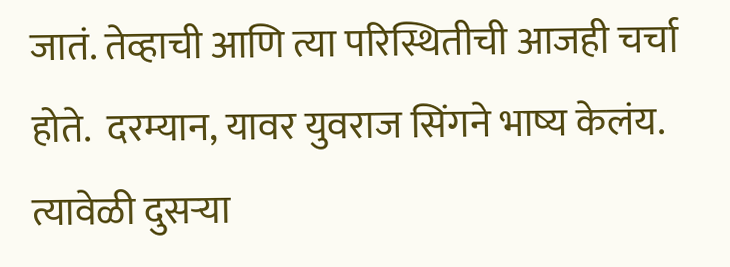जातं. तेव्हाची आणि त्या परिस्थितीची आजही चर्चा होते.  दरम्यान, यावर युवराज सिंगने भाष्य केलंय.  त्यावेळी दुसऱ्या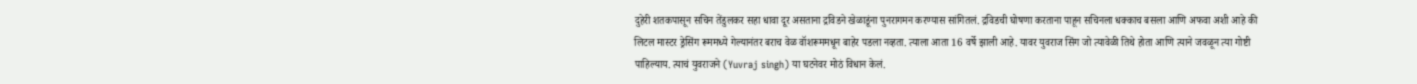दुहेरी शतकपासून सचिन तेंडुलकर सहा धावा दूर असताना द्रविडने खेळाडूंना पुनरागमन करण्यास सांगितलं. द्रविडची घोषणा करताना पाहून सचिनला धक्काच बसला आणि अफवा अशी आहे की लिटल मास्टर ड्रेसिंग रूममध्ये गेल्यानंतर बराच वेळ वॉशरूममधून बाहेर पडला नव्हता. त्याला आता 16 वर्षे झाली आहे. यावर युवराज सिंग जो त्यावेळी तिथे होता आणि त्याने जवळून त्या गोष्टी पाहिल्याय. त्याचं युवराजने (Yuvraj singh) या घटनेवर मोठं विधान केलं.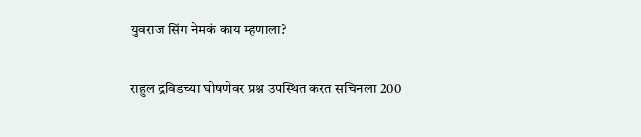युवराज सिंग नेमकं काय म्हणाला?

राहुल द्रविडच्या घोषणेवर प्रश्न उपस्थित करत सचिनला 200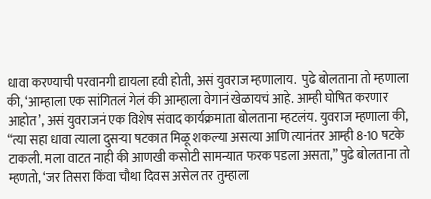धावा करण्याची परवानगी द्यायला हवी होती, असं युवराज म्हणालाय.  पुढे बोलताना तो म्हणाला की, ‘आम्हाला एक सांगितलं गेलं की आम्हाला वेगानं खेळायचं आहे. आम्ही घोषित करणार आहोत’, असं युवराजनं एक विशेष संवाद कार्यक्रमाता बोलताना म्हटलंय. युवराज म्हणाला की, “त्या सहा धावा त्याला दुसर्‍या षटकात मिळू शकल्या असत्या आणि त्यानंतर आम्ही 8-10 षटके टाकली. मला वाटत नाही की आणखी कसोटी सामन्यात फरक पडला असता,” पुढे बोलताना तो म्हणतो, ‘जर तिसरा किंवा चौथा दिवस असेल तर तुम्हाला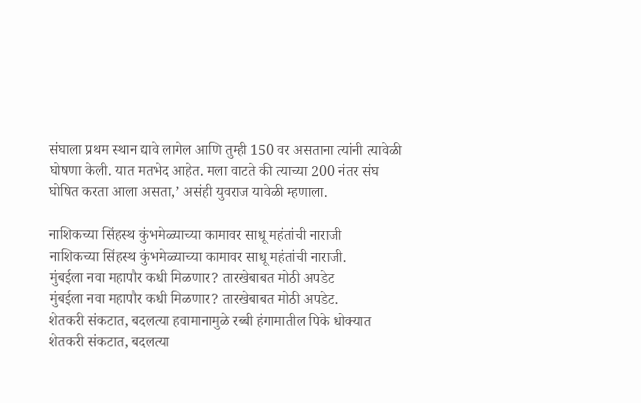संघाला प्रथम स्थान द्यावे लागेल आणि तुम्ही 150 वर असताना त्यांनी त्यावेळी घोषणा केली. यात मतभेद आहेत. मला वाटते की त्याच्या 200 नंतर संघ घोषित करता आला असता,’ असंही युवराज यावेळी म्हणाला.

नाशिकच्या सिंहस्थ कुंभमेळ्याच्या कामावर साधू महंतांची नाराजी
नाशिकच्या सिंहस्थ कुंभमेळ्याच्या कामावर साधू महंतांची नाराजी.
मुंबईला नवा महापौर कधी मिळणार? तारखेबाबत मोठी अपडेट
मुंबईला नवा महापौर कधी मिळणार? तारखेबाबत मोठी अपडेट.
शेतकरी संकटात, बदलत्या हवामानामुळे रब्बी हंगामातील पिके धोक्यात
शेतकरी संकटात, बदलत्या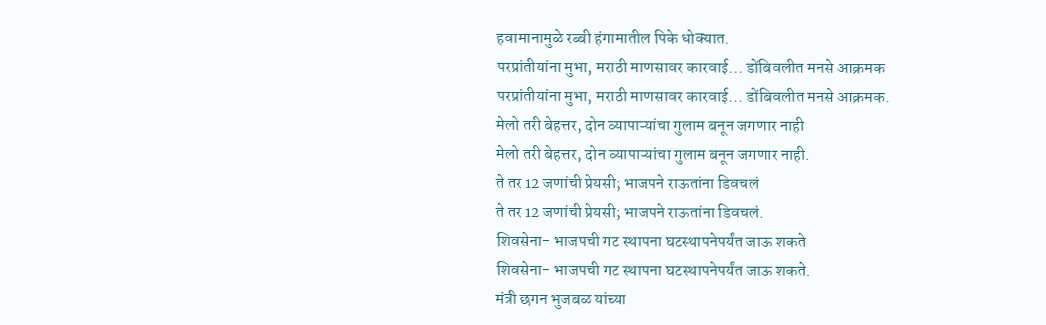हवामानामुळे रब्बी हंगामातील पिके धोक्यात.
परप्रांतीयांना मुभा, मराठी माणसावर कारवाई... डोंबिवलीत मनसे आक्रमक
परप्रांतीयांना मुभा, मराठी माणसावर कारवाई... डोंबिवलीत मनसे आक्रमक.
मेलो तरी बेहत्तर, दोन व्यापाऱ्यांचा गुलाम बनून जगणार नाही
मेलो तरी बेहत्तर, दोन व्यापाऱ्यांचा गुलाम बनून जगणार नाही.
ते तर 12 जणांची प्रेयसी; भाजपने राऊतांना डिवचलं
ते तर 12 जणांची प्रेयसी; भाजपने राऊतांना डिवचलं.
शिवसेना- भाजपची गट स्थापना घटस्थापनेपर्यंत जाऊ शकते
शिवसेना- भाजपची गट स्थापना घटस्थापनेपर्यंत जाऊ शकते.
मंत्री छगन भुजबळ यांच्या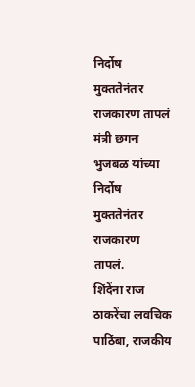निर्दोष मुक्ततेनंतर राजकारण तापलं
मंत्री छगन भुजबळ यांच्या निर्दोष मुक्ततेनंतर राजकारण तापलं.
शिंदेंना राज ठाकरेंचा लवचिक पाठिंबा, राजकीय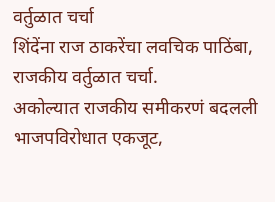वर्तुळात चर्चा
शिंदेंना राज ठाकरेंचा लवचिक पाठिंबा, राजकीय वर्तुळात चर्चा.
अकोल्यात राजकीय समीकरणं बदलली भाजपविरोधात एकजूट,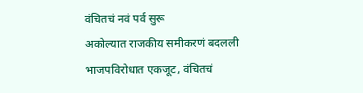वंचितचं नवं पर्व सुरू
अकोल्यात राजकीय समीकरणं बदलली भाजपविरोधात एकजूट, वंचितचं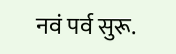नवं पर्व सुरू.